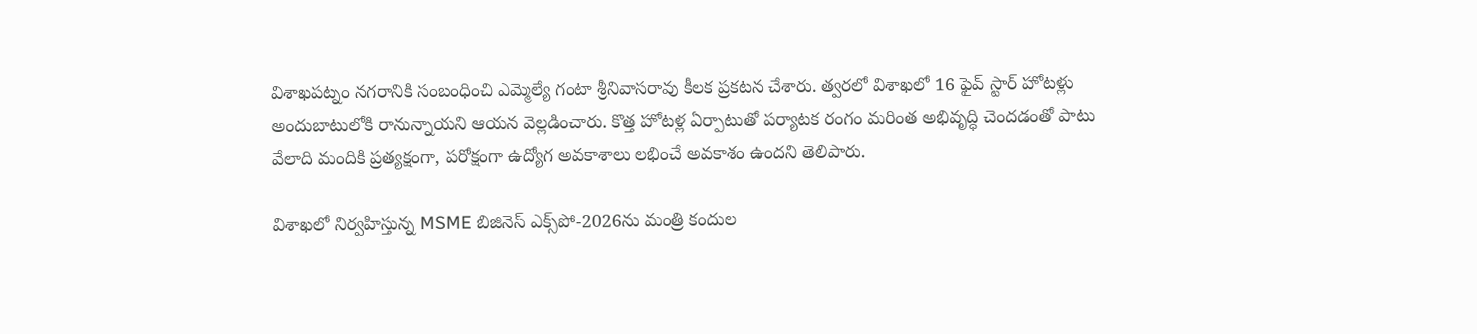విశాఖపట్నం నగరానికి సంబంధించి ఎమ్మెల్యే గంటా శ్రీనివాసరావు కీలక ప్రకటన చేశారు. త్వరలో విశాఖలో 16 ఫైవ్ స్టార్ హోటళ్లు అందుబాటులోకి రానున్నాయని ఆయన వెల్లడించారు. కొత్త హోటళ్ల ఏర్పాటుతో పర్యాటక రంగం మరింత అభివృద్ధి చెందడంతో పాటు వేలాది మందికి ప్రత్యక్షంగా, పరోక్షంగా ఉద్యోగ అవకాశాలు లభించే అవకాశం ఉందని తెలిపారు.

విశాఖలో నిర్వహిస్తున్న MSME బిజినెస్ ఎక్స్‌పో-2026ను మంత్రి కందుల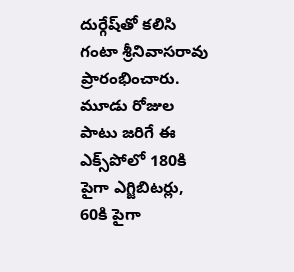దుర్గేష్‌తో కలిసి గంటా శ్రీనివాసరావు ప్రారంభించారు. మూడు రోజుల పాటు జరిగే ఈ ఎక్స్‌పోలో 180కి పైగా ఎగ్జిబిటర్లు, 60కి పైగా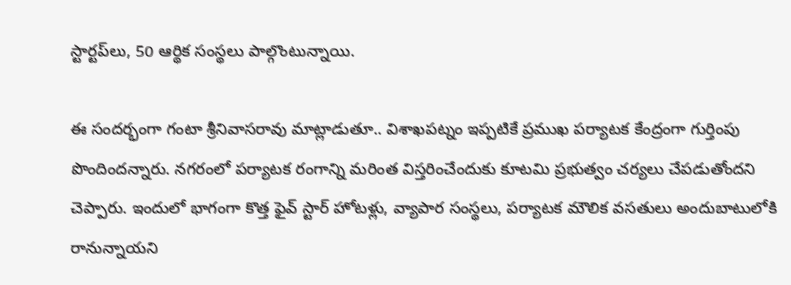స్టార్టప్‌లు, 50 ఆర్థిక సంస్థలు పాల్గొంటున్నాయి.

ఈ సందర్భంగా గంటా శ్రీనివాసరావు మాట్లాడుతూ.. విశాఖపట్నం ఇప్పటికే ప్రముఖ పర్యాటక కేంద్రంగా గుర్తింపు పొందిందన్నారు. నగరంలో పర్యాటక రంగాన్ని మరింత విస్తరించేందుకు కూటమి ప్రభుత్వం చర్యలు చేపడుతోందని చెప్పారు. ఇందులో భాగంగా కొత్త ఫైవ్ స్టార్ హోటళ్లు, వ్యాపార సంస్థలు, పర్యాటక మౌలిక వసతులు అందుబాటులోకి రానున్నాయని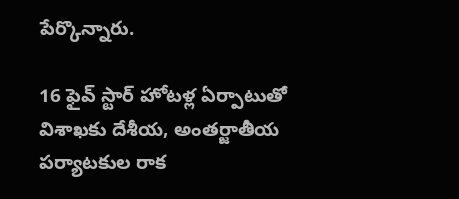పేర్కొన్నారు.

16 ఫైవ్ స్టార్ హోటళ్ల ఏర్పాటుతో విశాఖకు దేశీయ, అంతర్జాతీయ పర్యాటకుల రాక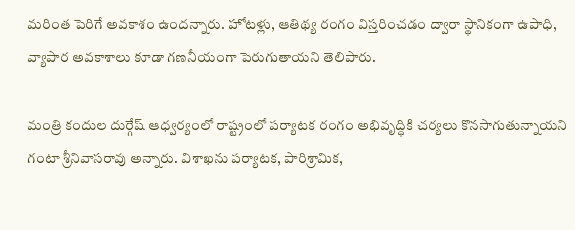మరింత పెరిగే అవకాశం ఉందన్నారు. హోటళ్లు, ఆతిథ్య రంగం విస్తరించడం ద్వారా స్థానికంగా ఉపాధి, వ్యాపార అవకాశాలు కూడా గణనీయంగా పెరుగుతాయని తెలిపారు.

మంత్రి కందుల దుర్గేష్ ఆధ్వర్యంలో రాష్ట్రంలో పర్యాటక రంగం అభివృద్ధికి చర్యలు కొనసాగుతున్నాయని గంటా శ్రీనివాసరావు అన్నారు. విశాఖను పర్యాటక, పారిశ్రామిక,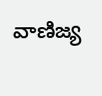వాణిజ్య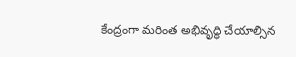కేంద్రంగా మరింత అభివృద్ధి చేయాల్సిన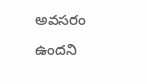అవసరం ఉందని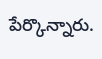పేర్కొన్నారు.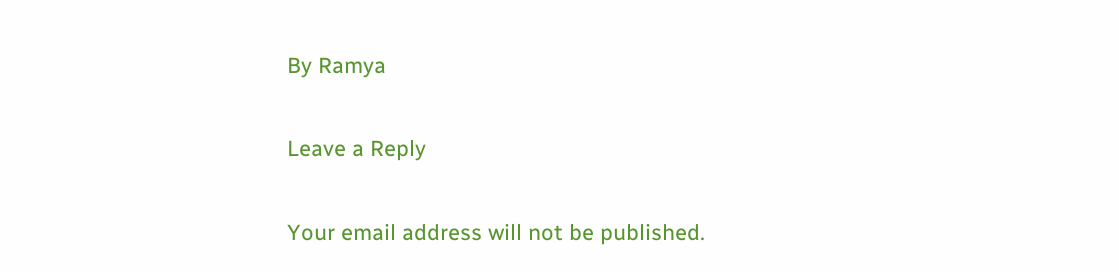By Ramya

Leave a Reply

Your email address will not be published.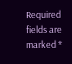Required fields are marked *